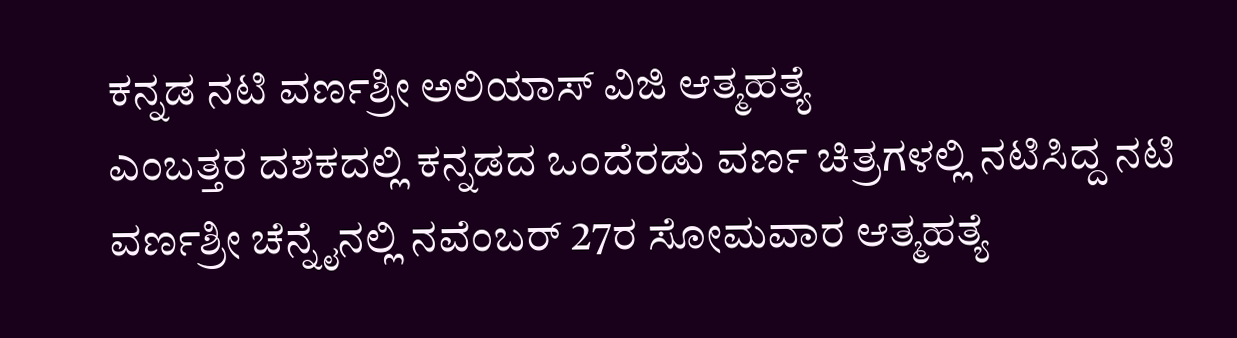ಕನ್ನಡ ನಟಿ ವರ್ಣಶ್ರೀ ಅಲಿಯಾಸ್ ವಿಜಿ ಆತ್ಮಹತ್ಯೆ
ಎಂಬತ್ತರ ದಶಕದಲ್ಲಿ ಕನ್ನಡದ ಒಂದೆರಡು ವರ್ಣ ಚಿತ್ರಗಳಲ್ಲಿ ನಟಿಸಿದ್ದ ನಟಿ ವರ್ಣಶ್ರೀ ಚೆನ್ನೈನಲ್ಲಿ ನವೆಂಬರ್ 27ರ ಸೋಮವಾರ ಆತ್ಮಹತ್ಯೆ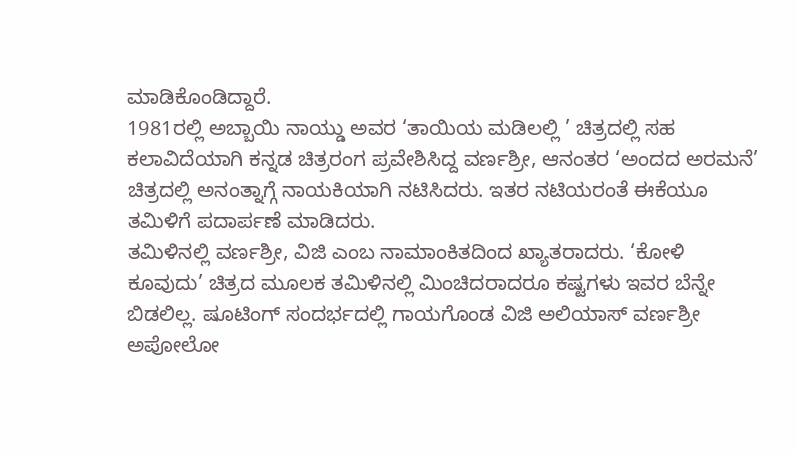ಮಾಡಿಕೊಂಡಿದ್ದಾರೆ.
1981ರಲ್ಲಿ ಅಬ್ಬಾಯಿ ನಾಯ್ಡು ಅವರ ‘ತಾಯಿಯ ಮಡಿಲಲ್ಲಿ ’ ಚಿತ್ರದಲ್ಲಿ ಸಹ ಕಲಾವಿದೆಯಾಗಿ ಕನ್ನಡ ಚಿತ್ರರಂಗ ಪ್ರವೇಶಿಸಿದ್ದ ವರ್ಣಶ್ರೀ, ಆನಂತರ ‘ಅಂದದ ಅರಮನೆ’ ಚಿತ್ರದಲ್ಲಿ ಅನಂತ್ನಾಗ್ಗೆ ನಾಯಕಿಯಾಗಿ ನಟಿಸಿದರು. ಇತರ ನಟಿಯರಂತೆ ಈಕೆಯೂ ತಮಿಳಿಗೆ ಪದಾರ್ಪಣೆ ಮಾಡಿದರು.
ತಮಿಳಿನಲ್ಲಿ ವರ್ಣಶ್ರೀ, ವಿಜಿ ಎಂಬ ನಾಮಾಂಕಿತದಿಂದ ಖ್ಯಾತರಾದರು. ‘ಕೋಳಿ ಕೂವುದು’ ಚಿತ್ರದ ಮೂಲಕ ತಮಿಳಿನಲ್ಲಿ ಮಿಂಚಿದರಾದರೂ ಕಷ್ಟಗಳು ಇವರ ಬೆನ್ನೇ ಬಿಡಲಿಲ್ಲ. ಷೂಟಿಂಗ್ ಸಂದರ್ಭದಲ್ಲಿ ಗಾಯಗೊಂಡ ವಿಜಿ ಅಲಿಯಾಸ್ ವರ್ಣಶ್ರೀ ಅಪೋಲೋ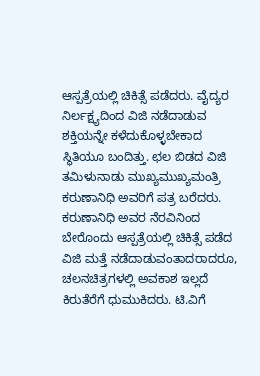ಆಸ್ಪತ್ರೆಯಲ್ಲಿ ಚಿಕಿತ್ಸೆ ಪಡೆದರು. ವೈದ್ಯರ ನಿರ್ಲಕ್ಷ್ಯದಿಂದ ವಿಜಿ ನಡೆದಾಡುವ ಶಕ್ತಿಯನ್ನೇ ಕಳೆದುಕೊಳ್ಳಬೇಕಾದ ಸ್ಥಿತಿಯೂ ಬಂದಿತ್ತು. ಛಲ ಬಿಡದ ವಿಜಿ ತಮಿಳುನಾಡು ಮುಖ್ಯಮುಖ್ಯಮಂತ್ರಿ ಕರುಣಾನಿಧಿ ಅವರಿಗೆ ಪತ್ರ ಬರೆದರು.
ಕರುಣಾನಿಧಿ ಅವರ ನೆರವಿನಿಂದ ಬೇರೊಂದು ಆಸ್ಪತ್ರೆಯಲ್ಲಿ ಚಿಕಿತ್ಸೆ ಪಡೆದ ವಿಜಿ ಮತ್ತೆ ನಡೆದಾಡುವಂತಾದರಾದರೂ, ಚಲನಚಿತ್ರಗಳಲ್ಲಿ ಅವಕಾಶ ಇಲ್ಲದೆ ಕಿರುತೆರೆಗೆ ಧುಮುಕಿದರು. ಟಿ.ವಿಗೆ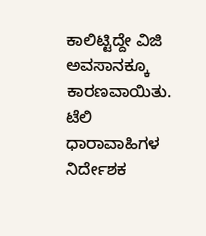ಕಾಲಿಟ್ಟಿದ್ದೇ ವಿಜಿ ಅವಸಾನಕ್ಕೂ ಕಾರಣವಾಯಿತು. ಟೆಲಿ ಧಾರಾವಾಹಿಗಳ ನಿರ್ದೇಶಕ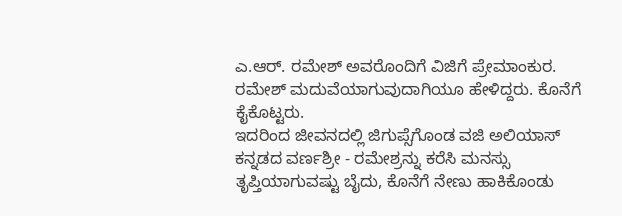ಎ.ಆರ್. ರಮೇಶ್ ಅವರೊಂದಿಗೆ ವಿಜಿಗೆ ಪ್ರೇಮಾಂಕುರ. ರಮೇಶ್ ಮದುವೆಯಾಗುವುದಾಗಿಯೂ ಹೇಳಿದ್ದರು. ಕೊನೆಗೆ ಕೈಕೊಟ್ಟರು.
ಇದರಿಂದ ಜೀವನದಲ್ಲಿ ಜಿಗುಪ್ಸೆಗೊಂಡ ವಜಿ ಅಲಿಯಾಸ್ ಕನ್ನಡದ ವರ್ಣಶ್ರೀ - ರಮೇಶ್ರನ್ನು ಕರೆಸಿ ಮನಸ್ಸು ತೃಪ್ತಿಯಾಗುವಷ್ಟು ಬೈದು, ಕೊನೆಗೆ ನೇಣು ಹಾಕಿಕೊಂಡು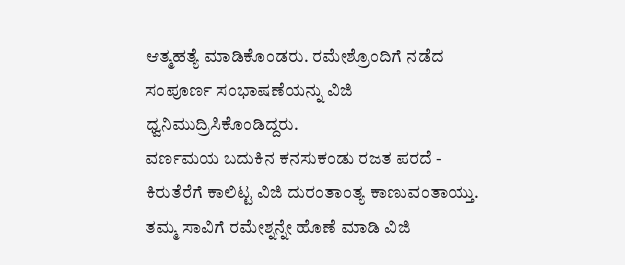ಆತ್ಮಹತ್ಯೆ ಮಾಡಿಕೊಂಡರು. ರಮೇಶ್ರೊಂದಿಗೆ ನಡೆದ ಸಂಪೂರ್ಣ ಸಂಭಾಷಣೆಯನ್ನು ವಿಜಿ ಧ್ವನಿಮುದ್ರಿಸಿಕೊಂಡಿದ್ದರು.
ವರ್ಣಮಯ ಬದುಕಿನ ಕನಸುಕಂಡು ರಜತ ಪರದೆ - ಕಿರುತೆರೆಗೆ ಕಾಲಿಟ್ಟ ವಿಜಿ ದುರಂತಾಂತ್ಯ ಕಾಣುವಂತಾಯ್ತು. ತಮ್ಮ ಸಾವಿಗೆ ರಮೇಶ್ನನ್ನೇ ಹೊಣೆ ಮಾಡಿ ವಿಜಿ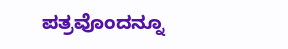ಪತ್ರವೊಂದನ್ನೂ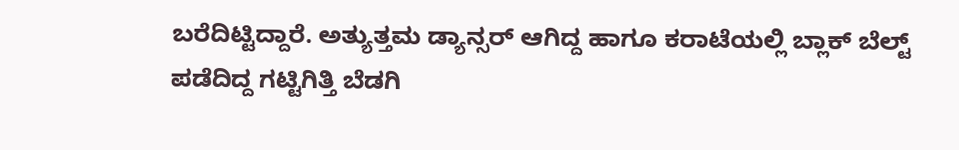ಬರೆದಿಟ್ಟಿದ್ದಾರೆ. ಅತ್ಯುತ್ತಮ ಡ್ಯಾನ್ಸರ್ ಆಗಿದ್ದ ಹಾಗೂ ಕರಾಟೆಯಲ್ಲಿ ಬ್ಲಾಕ್ ಬೆಲ್ಟ್ ಪಡೆದಿದ್ದ ಗಟ್ಟಿಗಿತ್ತಿ ಬೆಡಗಿ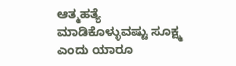ಆತ್ಮಹತ್ಯೆ ಮಾಡಿಕೊಳ್ಳುವಷ್ಟು ಸೂಕ್ಷ್ಮ ಎಂದು ಯಾರೂ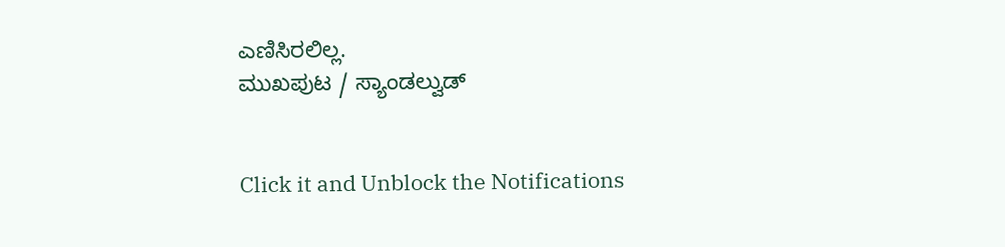ಎಣಿಸಿರಲಿಲ್ಲ.
ಮುಖಪುಟ / ಸ್ಯಾಂಡಲ್ವುಡ್


Click it and Unblock the Notifications